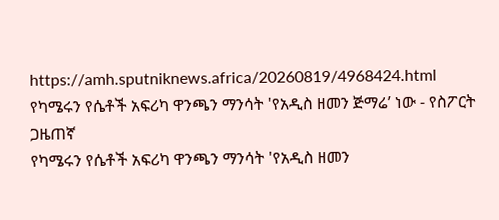https://amh.sputniknews.africa/20260819/4968424.html
የካሜሩን የሴቶች አፍሪካ ዋንጫን ማንሳት 'የአዲስ ዘመን ጅማሬ’ ነው - የስፖርት ጋዜጠኛ
የካሜሩን የሴቶች አፍሪካ ዋንጫን ማንሳት 'የአዲስ ዘመን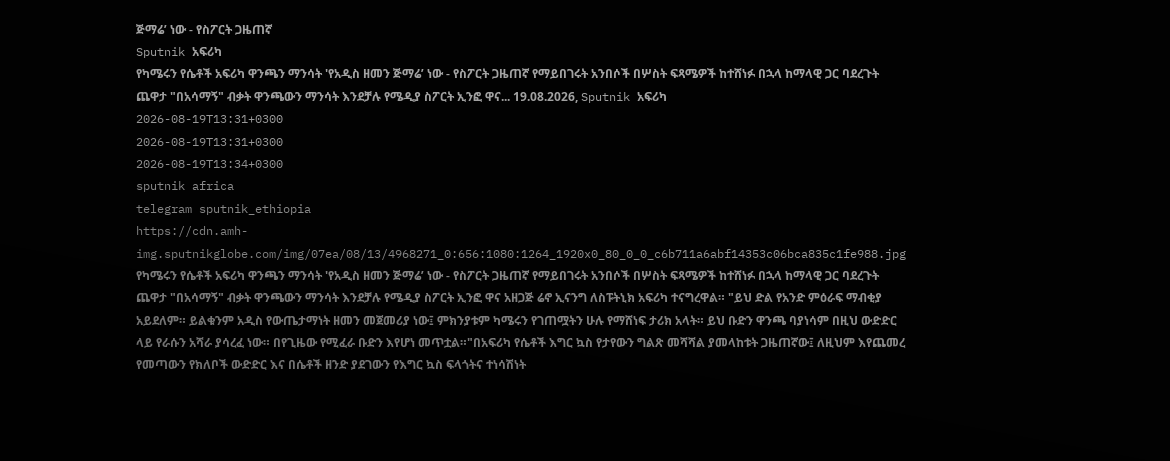ጅማሬ’ ነው - የስፖርት ጋዜጠኛ
Sputnik አፍሪካ
የካሜሩን የሴቶች አፍሪካ ዋንጫን ማንሳት 'የአዲስ ዘመን ጅማሬ’ ነው - የስፖርት ጋዜጠኛ የማይበገሩት አንበሶች በሦስት ፍጻሜዎች ከተሸነፉ በኋላ ከማላዊ ጋር ባደረጉት ጨዋታ "በአሳማኝ" ብቃት ዋንጫውን ማንሳት እንደቻሉ የሜዲያ ስፖርት ኢንፎ ዋና... 19.08.2026, Sputnik አፍሪካ
2026-08-19T13:31+0300
2026-08-19T13:31+0300
2026-08-19T13:34+0300
sputnik africa
telegram sputnik_ethiopia
https://cdn.amh-img.sputnikglobe.com/img/07ea/08/13/4968271_0:656:1080:1264_1920x0_80_0_0_c6b711a6abf14353c06bca835c1fe988.jpg
የካሜሩን የሴቶች አፍሪካ ዋንጫን ማንሳት 'የአዲስ ዘመን ጅማሬ’ ነው - የስፖርት ጋዜጠኛ የማይበገሩት አንበሶች በሦስት ፍጻሜዎች ከተሸነፉ በኋላ ከማላዊ ጋር ባደረጉት ጨዋታ "በአሳማኝ" ብቃት ዋንጫውን ማንሳት እንደቻሉ የሜዲያ ስፖርት ኢንፎ ዋና አዘጋጅ ሬኖ ኢናንግ ለስፑትኒክ አፍሪካ ተናግረዋል። "ይህ ድል የአንድ ምዕራፍ ማብቂያ አይደለም። ይልቁንም አዲስ የውጤታማነት ዘመን መጀመሪያ ነው፤ ምክንያቱም ካሜሩን የገጠሟትን ሁሉ የማሸነፍ ታሪክ አላት። ይህ ቡድን ዋንጫ ባያነሳም በዚህ ውድድር ላይ የራሱን አሻራ ያሳረፈ ነው። በየጊዜው የሚፈራ ቡድን እየሆነ መጥቷል።"በአፍሪካ የሴቶች እግር ኳስ የታየውን ግልጽ መሻሻል ያመላከቱት ጋዜጠኛው፤ ለዚህም እየጨመረ የመጣውን የክለቦች ውድድር እና በሴቶች ዘንድ ያደገውን የእግር ኳስ ፍላጎትና ተነሳሽነት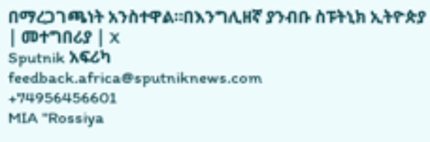በማረጋገጫነት አንስተዋል።በእንግሊዘኛ ያንብቡ ስፑትኒክ ኢትዮጵያ | መተግበሪያ | X
Sputnik አፍሪካ
feedback.africa@sputniknews.com
+74956456601
MIA "Rossiya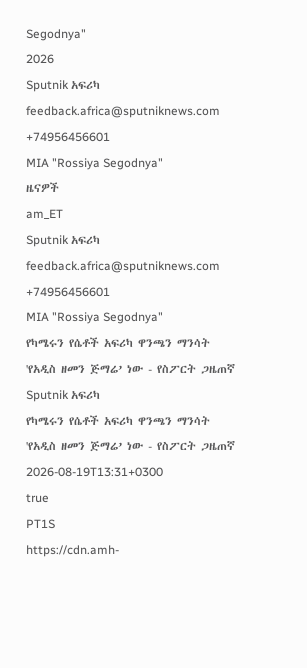Segodnya"
2026
Sputnik አፍሪካ
feedback.africa@sputniknews.com
+74956456601
MIA "Rossiya Segodnya"
ዜናዎች
am_ET
Sputnik አፍሪካ
feedback.africa@sputniknews.com
+74956456601
MIA "Rossiya Segodnya"
የካሜሩን የሴቶች አፍሪካ ዋንጫን ማንሳት 'የአዲስ ዘመን ጅማሬ’ ነው - የስፖርት ጋዜጠኛ
Sputnik አፍሪካ
የካሜሩን የሴቶች አፍሪካ ዋንጫን ማንሳት 'የአዲስ ዘመን ጅማሬ’ ነው - የስፖርት ጋዜጠኛ
2026-08-19T13:31+0300
true
PT1S
https://cdn.amh-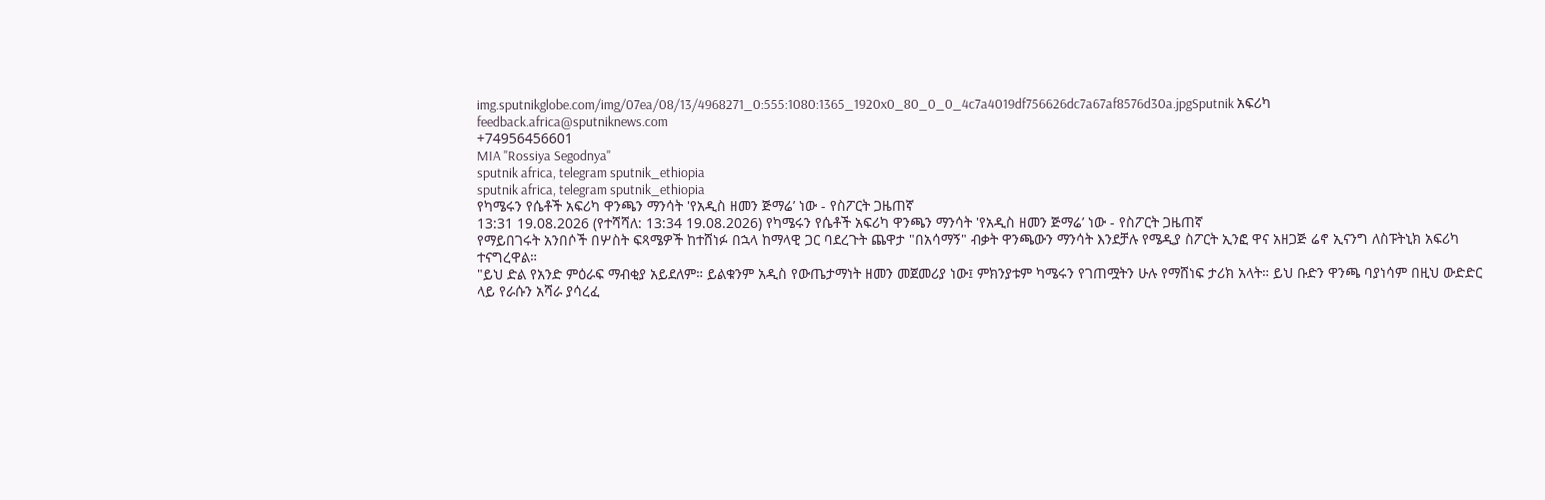img.sputnikglobe.com/img/07ea/08/13/4968271_0:555:1080:1365_1920x0_80_0_0_4c7a4019df756626dc7a67af8576d30a.jpgSputnik አፍሪካ
feedback.africa@sputniknews.com
+74956456601
MIA "Rossiya Segodnya"
sputnik africa, telegram sputnik_ethiopia
sputnik africa, telegram sputnik_ethiopia
የካሜሩን የሴቶች አፍሪካ ዋንጫን ማንሳት 'የአዲስ ዘመን ጅማሬ’ ነው - የስፖርት ጋዜጠኛ
13:31 19.08.2026 (የተሻሻለ: 13:34 19.08.2026) የካሜሩን የሴቶች አፍሪካ ዋንጫን ማንሳት 'የአዲስ ዘመን ጅማሬ’ ነው - የስፖርት ጋዜጠኛ
የማይበገሩት አንበሶች በሦስት ፍጻሜዎች ከተሸነፉ በኋላ ከማላዊ ጋር ባደረጉት ጨዋታ "በአሳማኝ" ብቃት ዋንጫውን ማንሳት እንደቻሉ የሜዲያ ስፖርት ኢንፎ ዋና አዘጋጅ ሬኖ ኢናንግ ለስፑትኒክ አፍሪካ ተናግረዋል።
"ይህ ድል የአንድ ምዕራፍ ማብቂያ አይደለም። ይልቁንም አዲስ የውጤታማነት ዘመን መጀመሪያ ነው፤ ምክንያቱም ካሜሩን የገጠሟትን ሁሉ የማሸነፍ ታሪክ አላት። ይህ ቡድን ዋንጫ ባያነሳም በዚህ ውድድር ላይ የራሱን አሻራ ያሳረፈ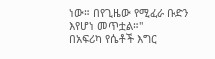ነው። በየጊዜው የሚፈራ ቡድን እየሆነ መጥቷል።"
በአፍሪካ የሴቶች እግር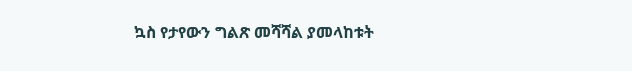ኳስ የታየውን ግልጽ መሻሻል ያመላከቱት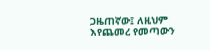ጋዜጠኛው፤ ለዚህም እየጨመረ የመጣውን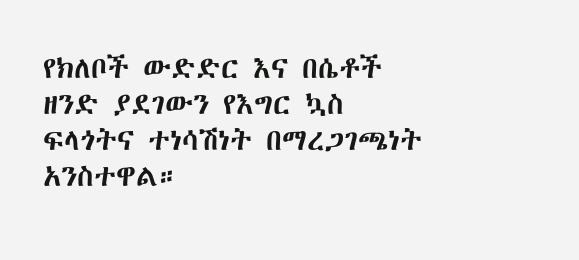የክለቦች ውድድር እና በሴቶች ዘንድ ያደገውን የእግር ኳስ ፍላጎትና ተነሳሽነት በማረጋገጫነት አንስተዋል።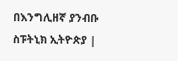በእንግሊዘኛ ያንብቡ
ስፑትኒክ ኢትዮጵያ |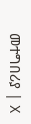መተግበሪያ | X